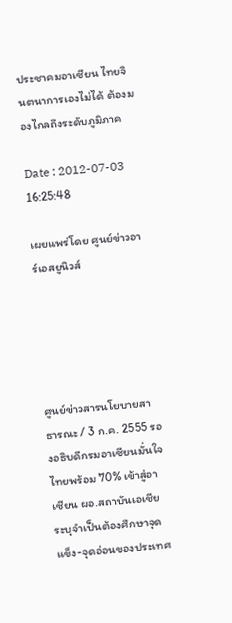ประชาคมอาเซียน ไทยจินตนาการเองไม่ได้ ต้องมองไกลถึงระดับภูมิภาค

Date : 2012-07-03 16:25:48

เผยแพร่โดย ศูนย์ข่าวอาร์เอสยูนิวส์





ศูนย์ข่าวสารนโยบายสาธารณะ / 3 ก.ค. 2555 รองอธิบดีกรมอาเซียนมั่นใจ ไทยพร้อม 70% เข้าสู่อาเซียน ผอ.สถาบันเอเชีย ระบุจำเป็นต้องศึกษาจุดแข็ง-จุดอ่อนของประเทศ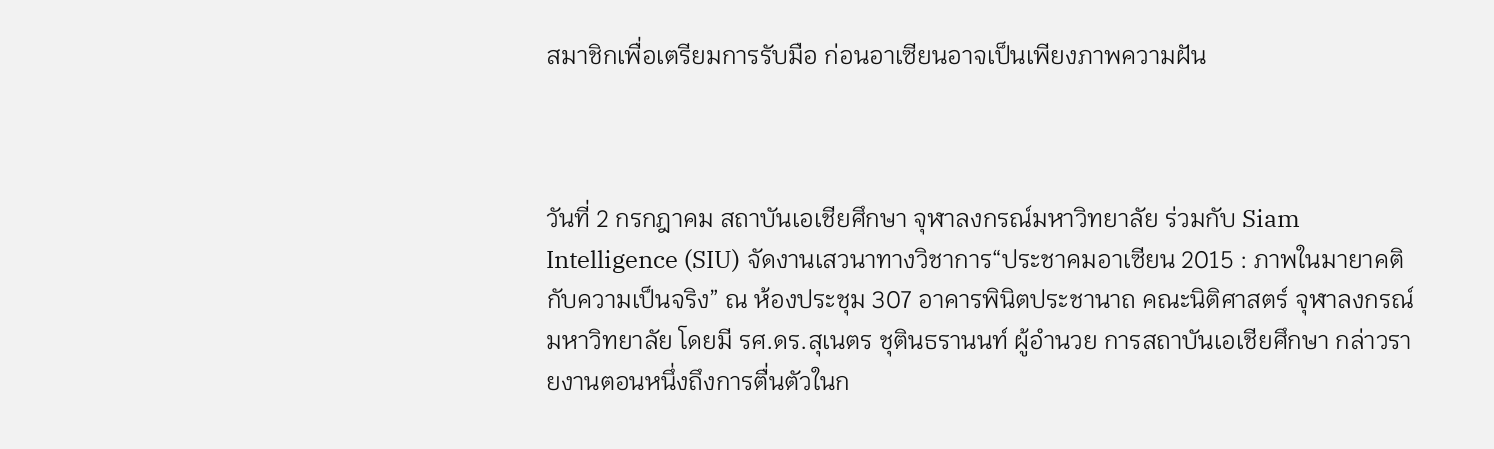สมาชิกเพื่อเตรียมการรับมือ ก่อนอาเซียนอาจเป็นเพียงภาพความฝัน



วันที่ 2 กรกฎาคม สถาบันเอเชียศึกษา จุฬาลงกรณ์มหาวิทยาลัย ร่วมกับ Siam Intelligence (SIU) จัดงานเสวนาทางวิชาการ“ประชาคมอาเซียน 2015 : ภาพในมายาคติกับความเป็นจริง” ณ ห้องประชุม 307 อาคารพินิตประชานาถ คณะนิติศาสตร์ จุฬาลงกรณ์มหาวิทยาลัย โดยมี รศ.ดร.สุเนตร ชุตินธรานนท์ ผู้อำนวย การสถาบันเอเชียศึกษา กล่าวรายงานตอนหนึ่งถึงการตื่นตัวในก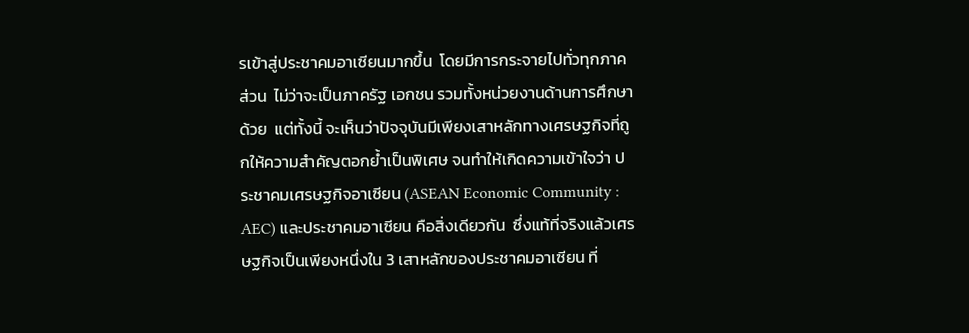รเข้าสู่ประชาคมอาเซียนมากขึ้น  โดยมีการกระจายไปทั่วทุกภาคส่วน  ไม่ว่าจะเป็นภาครัฐ เอกชน รวมทั้งหน่วยงานด้านการศึกษาด้วย  แต่ทั้งนี้ จะเห็นว่าปัจจุบันมีเพียงเสาหลักทางเศรษฐกิจที่ถูกให้ความสำคัญตอกย้ำเป็นพิเศษ จนทำให้เกิดความเข้าใจว่า ประชาคมเศรษฐกิจอาเซียน (ASEAN Economic Community : AEC) และประชาคมอาเซียน คือสิ่งเดียวกัน  ซึ่งแท้ที่จริงแล้วเศรษฐกิจเป็นเพียงหนึ่งใน 3 เสาหลักของประชาคมอาเซียน ที่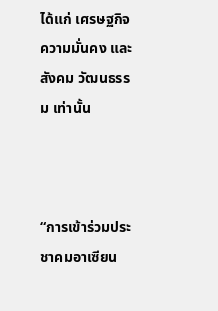ได้แก่ เศรษฐกิจ ความมั่นคง และสังคม วัฒนธรรม เท่านั้น



“การเข้าร่วมประชาคมอาเซียน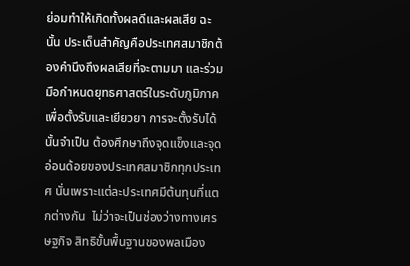ย่อมทำให้เกิดทั้งผลดีและผลเสีย ฉะนั้น ประเด็นสำคัญคือประเทศสมาชิกต้องคำนึงถึงผลเสียที่จะตามมา และร่วมมือกำหนดยุทธศาสตร์ในระดับภูมิภาค เพื่อตั้งรับและเยียวยา การจะตั้งรับได้นั้นจำเป็น ต้องศึกษาถึงจุดแข็งและจุดอ่อนด้อยของประเทศสมาชิกทุกประเทศ นั่นเพราะแต่ละประเทศมีต้นทุนที่แตกต่างกัน  ไม่ว่าจะเป็นช่องว่างทางเศรษฐกิจ สิทธิขั้นพื้นฐานของพลเมือง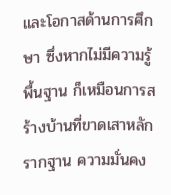และโอกาสด้านการศึกษา ซึ่งหากไม่มีความรู้พื้นฐาน ก็เหมือนการสร้างบ้านที่ขาดเสาหลัก  รากฐาน ความมั่นคง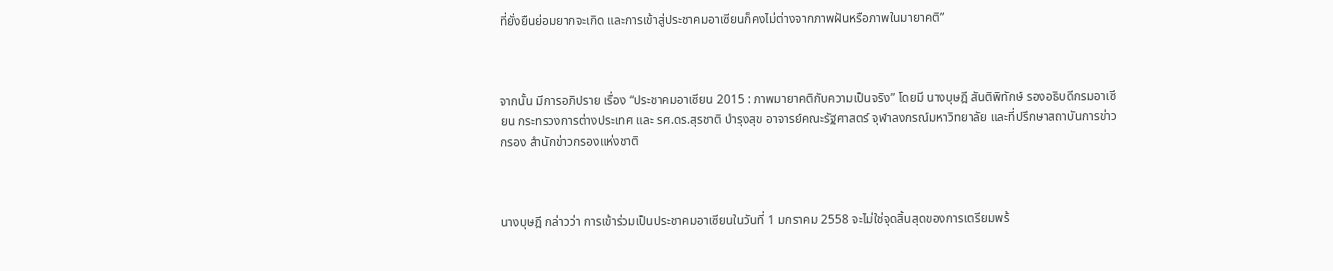ที่ยั่งยืนย่อมยากจะเกิด และการเข้าสู่ประชาคมอาเซียนก็คงไม่ต่างจากภาพฝันหรือภาพในมายาคติ”



จากนั้น มีการอภิปราย เรื่อง “ประชาคมอาเซียน 2015 : ภาพมายาคติกับความเป็นจริง” โดยมี นางบุษฎี สันติพิทักษ์ รองอธิบดีกรมอาเซียน กระทรวงการต่างประเทศ และ รศ.ดร.สุรชาติ บำรุงสุข อาจารย์คณะรัฐศาสตร์ จุฬาลงกรณ์มหาวิทยาลัย และที่ปรึกษาสถาบันการข่าวกรอง สำนักข่าวกรองแห่งชาติ



นางบุษฎี กล่าวว่า การเข้าร่วมเป็นประชาคมอาเซียนในวันที่ 1 มกราคม 2558 จะไม่ใช่จุดสิ้นสุดของการเตรียมพร้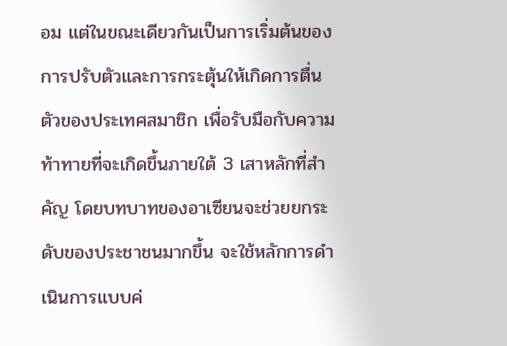อม แต่ในขณะเดียวกันเป็นการเริ่มต้นของการปรับตัวและการกระตุ้นให้เกิดการตื่นตัวของประเทศสมาชิก เพื่อรับมือกับความท้าทายที่จะเกิดขึ้นภายใต้ 3 เสาหลักที่สำคัญ โดยบทบาทของอาเซียนจะช่วยยกระดับของประชาชนมากขึ้น จะใช้หลักการดำเนินการแบบค่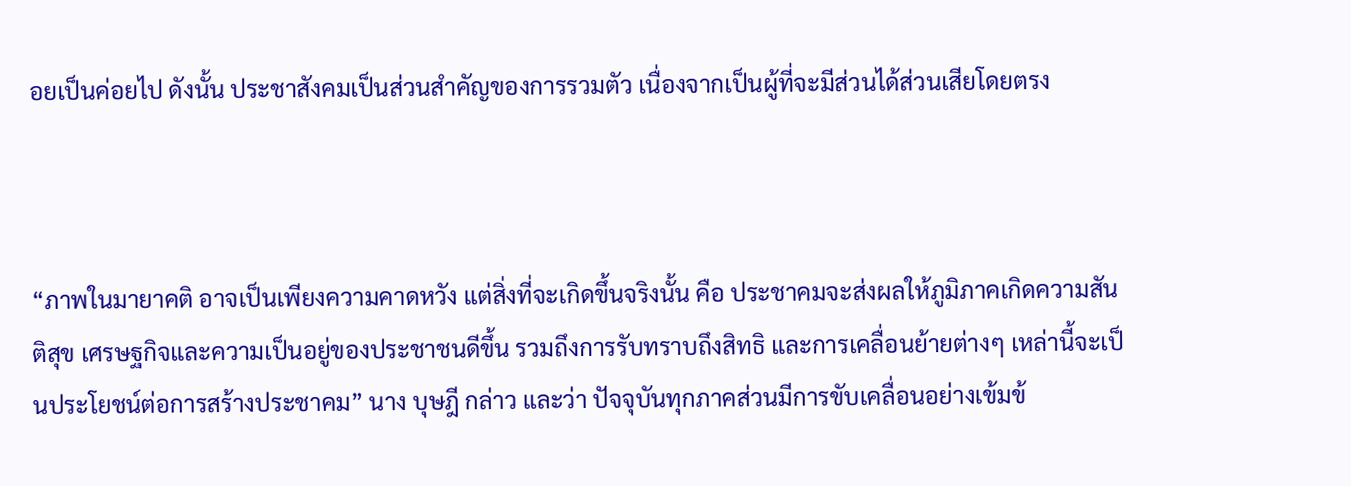อยเป็นค่อยไป ดังนั้น ประชาสังคมเป็นส่วนสำคัญของการรวมตัว เนื่องจากเป็นผู้ที่จะมีส่วนได้ส่วนเสียโดยตรง



“ภาพในมายาคติ อาจเป็นเพียงความคาดหวัง แต่สิ่งที่จะเกิดขึ้นจริงนั้น คือ ประชาคมจะส่งผลให้ภูมิภาคเกิดความสันติสุข เศรษฐกิจและความเป็นอยู่ของประชาชนดีขึ้น รวมถึงการรับทราบถึงสิทธิ และการเคลื่อนย้ายต่างๆ เหล่านี้จะเป็นประโยชน์ต่อการสร้างประชาคม” นาง บุษฎี กล่าว และว่า ปัจจุบันทุกภาคส่วนมีการขับเคลื่อนอย่างเข้มข้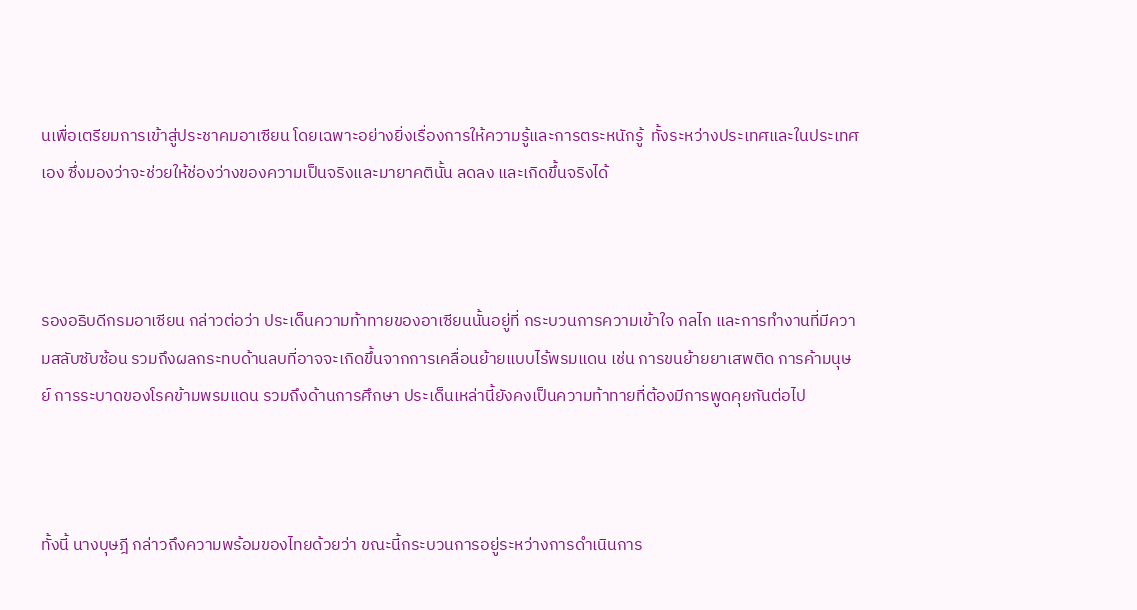นเพื่อเตรียมการเข้าสู่ประชาคมอาเซียน โดยเฉพาะอย่างยิ่งเรื่องการให้ความรู้และการตระหนักรู้  ทั้งระหว่างประเทศและในประเทศเอง ซึ่งมองว่าจะช่วยให้ช่องว่างของความเป็นจริงและมายาคตินั้น ลดลง และเกิดขึ้นจริงได้



รองอธิบดีกรมอาเซียน กล่าวต่อว่า ประเด็นความท้าทายของอาเซียนนั้นอยู่ที่ กระบวนการความเข้าใจ กลไก และการทำงานที่มีความสลับซับซ้อน รวมถึงผลกระทบด้านลบที่อาจจะเกิดขึ้นจากการเคลื่อนย้ายแบบไร้พรมแดน เช่น การขนย้ายยาเสพติด การค้ามนุษย์ การระบาดของโรคข้ามพรมแดน รวมถึงด้านการศึกษา ประเด็นเหล่านี้ยังคงเป็นความท้าทายที่ต้องมีการพูดคุยกันต่อไป



ทั้งนี้ นางบุษฎี กล่าวถึงความพร้อมของไทยด้วยว่า ขณะนี้กระบวนการอยู่ระหว่างการดำเนินการ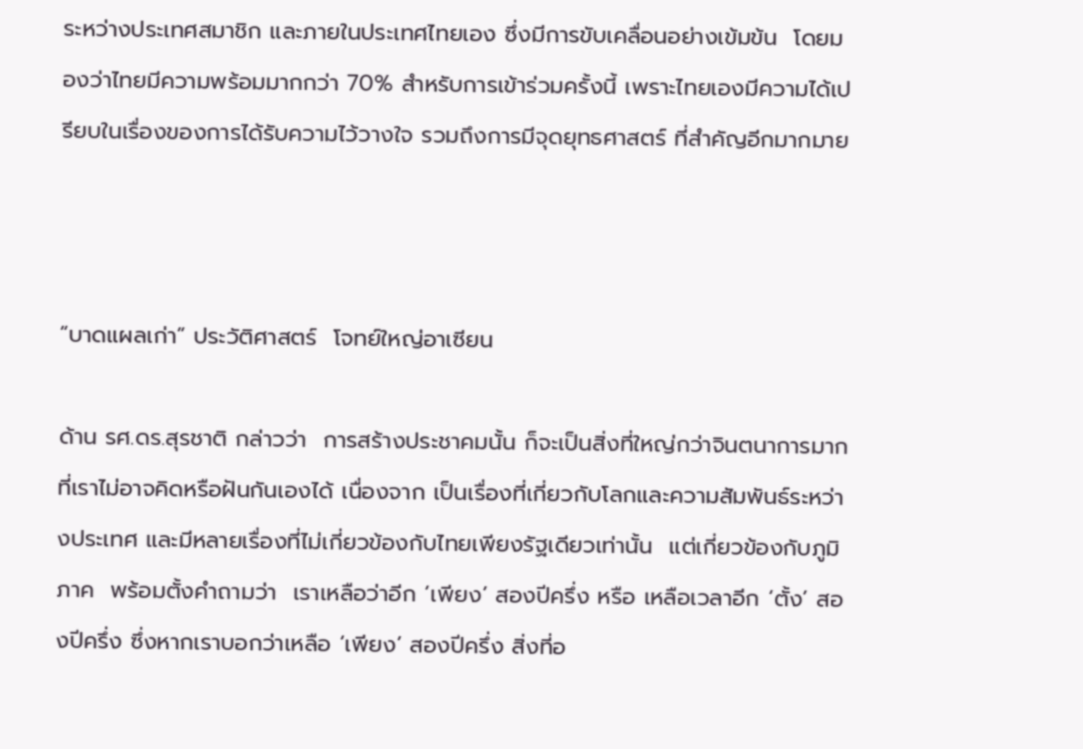ระหว่างประเทศสมาชิก และภายในประเทศไทยเอง ซึ่งมีการขับเคลื่อนอย่างเข้มข้น  โดยมองว่าไทยมีความพร้อมมากกว่า 70% สำหรับการเข้าร่วมครั้งนี้ เพราะไทยเองมีความได้เปรียบในเรื่องของการได้รับความไว้วางใจ รวมถึงการมีจุดยุทธศาสตร์ ที่สำคัญอีกมากมาย



“บาดแผลเก่า” ประวัติศาสตร์  โจทย์ใหญ่อาเซียน

ด้าน รศ.ดร.สุรชาติ กล่าวว่า  การสร้างประชาคมนั้น ก็จะเป็นสิ่งที่ใหญ่กว่าจินตนาการมาก  ที่เราไม่อาจคิดหรือฝันกันเองได้ เนื่องจาก เป็นเรื่องที่เกี่ยวกับโลกและความสัมพันธ์ระหว่างประเทศ และมีหลายเรื่องที่ไม่เกี่ยวข้องกับไทยเพียงรัฐเดียวเท่านั้น  แต่เกี่ยวข้องกับภูมิภาค  พร้อมตั้งคำถามว่า  เราเหลือว่าอีก ‘เพียง’ สองปีครึ่ง หรือ เหลือเวลาอีก ‘ตั้ง’ สองปีครึ่ง ซึ่งหากเราบอกว่าเหลือ ‘เพียง’ สองปีครึ่ง สิ่งที่อ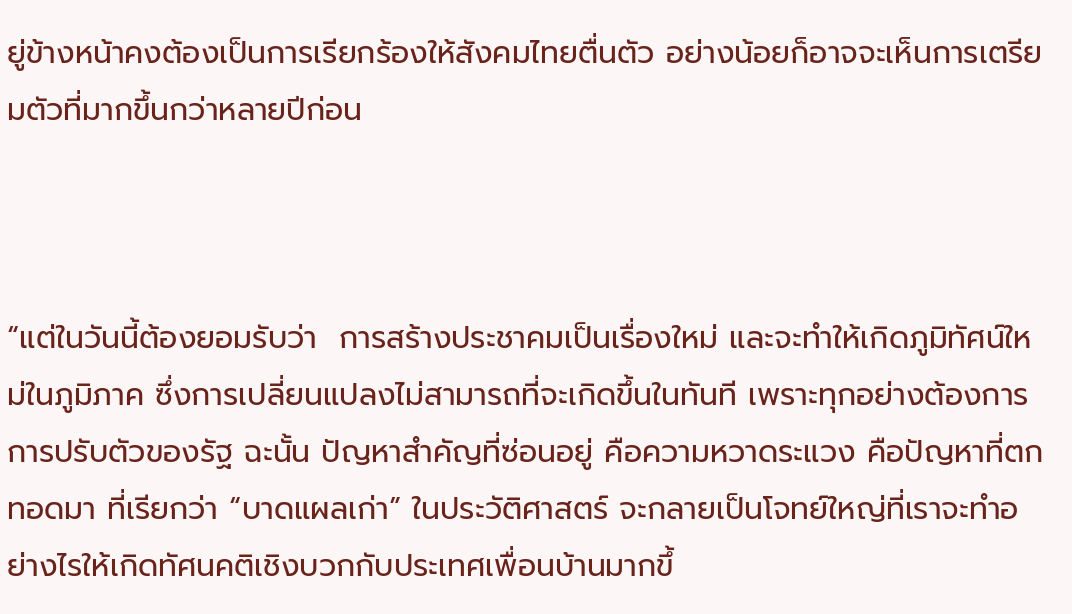ยู่ข้างหน้าคงต้องเป็นการเรียกร้องให้สังคมไทยตื่นตัว อย่างน้อยก็อาจจะเห็นการเตรียมตัวที่มากขึ้นกว่าหลายปีก่อน



“แต่ในวันนี้ต้องยอมรับว่า  การสร้างประชาคมเป็นเรื่องใหม่ และจะทำให้เกิดภูมิทัศน์ใหม่ในภูมิภาค ซึ่งการเปลี่ยนแปลงไม่สามารถที่จะเกิดขึ้นในทันที เพราะทุกอย่างต้องการการปรับตัวของรัฐ ฉะนั้น ปัญหาสำคัญที่ซ่อนอยู่ คือความหวาดระแวง คือปัญหาที่ตกทอดมา ที่เรียกว่า “บาดแผลเก่า” ในประวัติศาสตร์ จะกลายเป็นโจทย์ใหญ่ที่เราจะทำอย่างไรให้เกิดทัศนคติเชิงบวกกับประเทศเพื่อนบ้านมากขึ้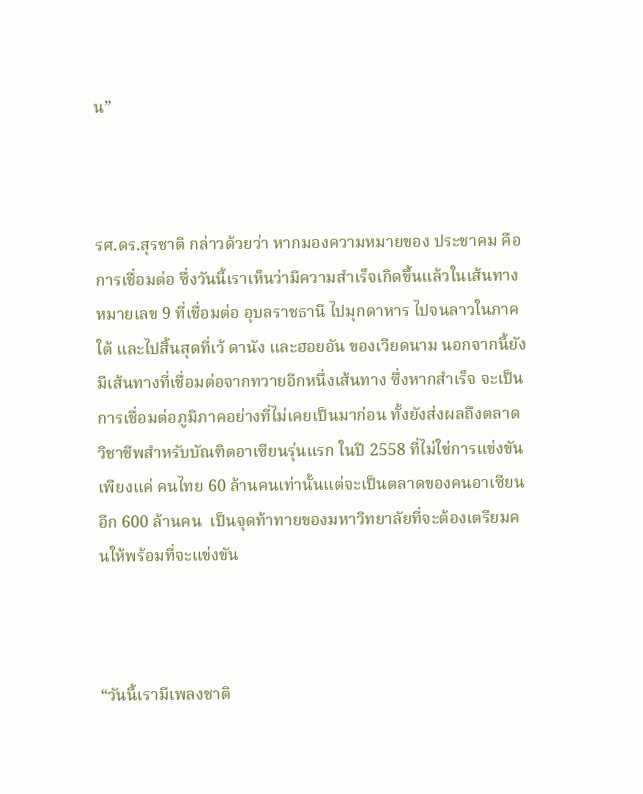น”



รศ.ดร.สุรชาติ กล่าวด้วยว่า หากมองความหมายของ ประชาคม คือ การเชื่อมต่อ ซึ่งวันนี้เราเห็นว่ามีความสำเร็จเกิดขึ้นแล้วในเส้นทางหมายเลข 9 ที่เชื่อมต่อ อุบลราชธานี ไปมุกดาหาร ไปจนลาวในภาคใต้ และไปสิ้นสุดที่เว้ ดานัง และฮอยอัน ของเวียดนาม นอกจากนี้ยังมีเส้นทางที่เชื่อมต่อจากทวายอีกหนึ่งเส้นทาง ซึ่งหากสำเร็จ จะเป็นการเชื่อมต่อภูมิภาคอย่างที่ไม่เคยเป็นมาก่อน ทั้งยังส่งผลถึงตลาดวิชาชีพสำหรับบัณฑิตอาเซียนรุ่นแรก ในปี 2558 ที่ไม่ใช่การแข่งขันเพียงแค่ คนไทย 60 ล้านคนเท่านั้นแต่จะเป็นตลาดของคนอาเซียนอีก 600 ล้านคน  เป็นจุดท้าทายของมหาวิทยาลัยที่จะต้องเตรียมคนให้พร้อมที่จะแข่งขัน



“วันนี้เรามีเพลงชาติ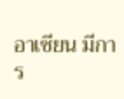อาเซียน มีการ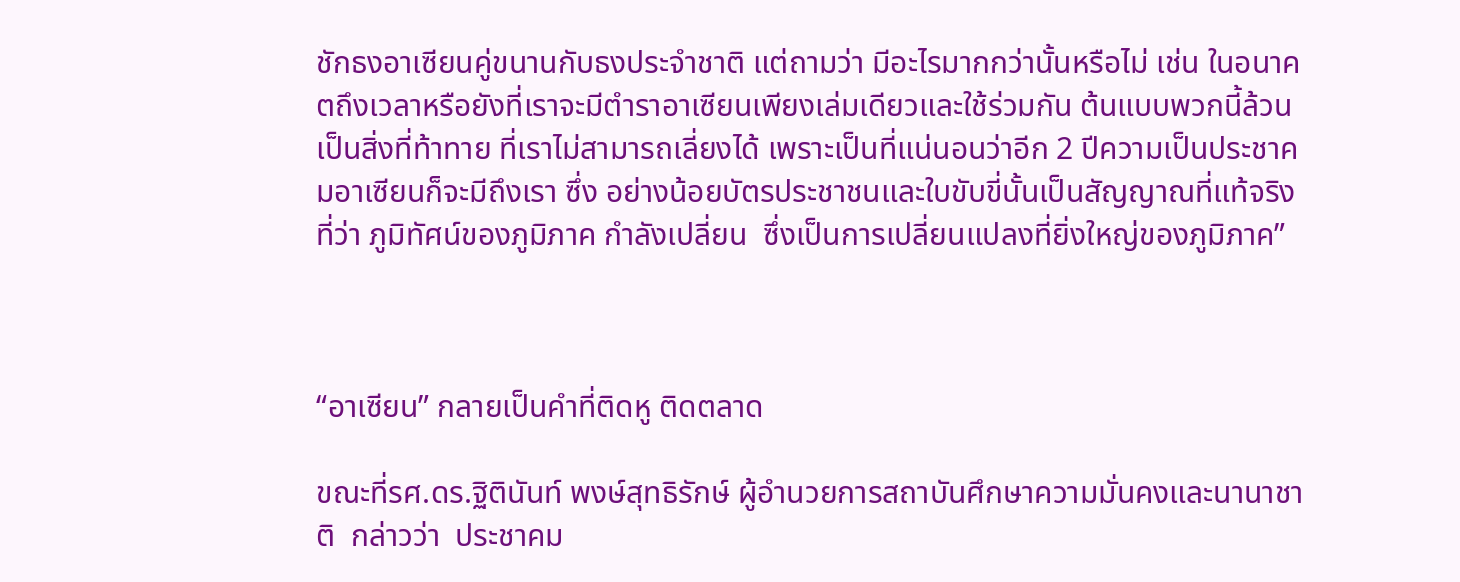ชักธงอาเซียนคู่ขนานกับธงประจำชาติ แต่ถามว่า มีอะไรมากกว่านั้นหรือไม่ เช่น ในอนาคตถึงเวลาหรือยังที่เราจะมีตำราอาเซียนเพียงเล่มเดียวและใช้ร่วมกัน ต้นแบบพวกนี้ล้วนเป็นสิ่งที่ท้าทาย ที่เราไม่สามารถเลี่ยงได้ เพราะเป็นที่แน่นอนว่าอีก 2 ปีความเป็นประชาคมอาเซียนก็จะมีถึงเรา ซึ่ง อย่างน้อยบัตรประชาชนและใบขับขี่นั้นเป็นสัญญาณที่แท้จริง ที่ว่า ภูมิทัศน์ของภูมิภาค กำลังเปลี่ยน  ซึ่งเป็นการเปลี่ยนแปลงที่ยิ่งใหญ่ของภูมิภาค”



“อาเซียน” กลายเป็นคำที่ติดหู ติดตลาด

ขณะที่รศ.ดร.ฐิตินันท์ พงษ์สุทธิรักษ์ ผู้อำนวยการสถาบันศึกษาความมั่นคงและนานาชาติ  กล่าวว่า  ประชาคม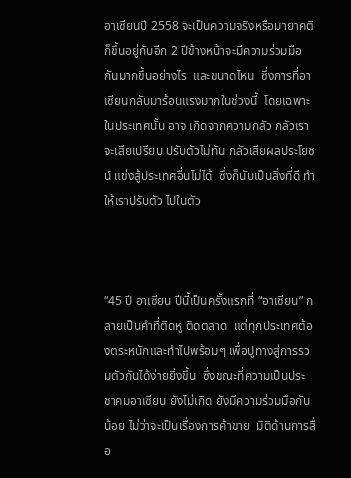อาเซียนปี 2558 จะเป็นความจริงหรือมายาคติ ก็ขึ้นอยู่กับอีก 2 ปีข้างหน้าจะมีความร่วมมือกันมากขึ้นอย่างไร  และขนาดไหน  ซึ่งการที่อาเซียนกลับมาร้อนแรงมากในช่วงนี้  โดยเฉพาะในประเทศนั้น อาจ เกิดจากความกลัว กลัวเราจะเสียเปรียบ ปรับตัวไม่ทัน กลัวเสียผลประโยชน์ แข่งสู้ประเทศอื่นไม่ได้  ซึ่งก็นับเป็นสิ่งที่ดี ทำให้เราปรับตัว ไปในตัว



“45 ปี อาเซียน ปีนี้เป็นครั้งแรกที่ “อาเซียน” กลายเป็นคำที่ติดหู ติดตลาด  แต่ทุกประเทศต้องตระหนักและทำไปพร้อมๆ เพื่อปูทางสู่การรวมตัวกันได้ง่ายยิ่งขึ้น  ซึ่งขณะที่ความเป็นประชาคมอาเซียน ยังไม่เกิด ยังมีความร่วมมือกันน้อย ไม่ว่าจะเป็นเรื่องการค้าขาย  มิติด้านการสื่อ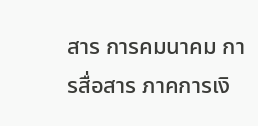สาร การคมนาคม การสื่อสาร ภาคการเงิ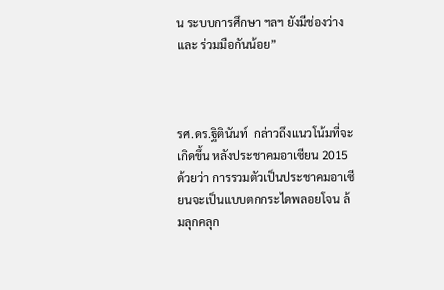น ระบบการศึกษา ฯลฯ ยังมีช่องว่างและ ร่วมมือกันน้อย”



รศ.ดร.ฐิตินันท์  กล่าวถึงแนวโน้มที่จะเกิดขึ้น หลังประชาคมอาเซียน 2015 ด้วยว่า การรวมตัวเป็นประชาคมอาเซียนจะเป็นแบบตกกระไดพลอยโจน ล้มลุกคลุก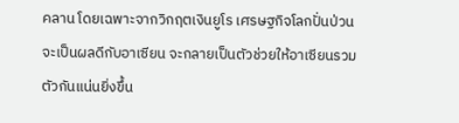คลาน โดยเฉพาะจากวิกฤตเงินยูโร เศรษฐกิจโลกปั่นป่วน จะเป็นผลดีกับอาเซียน จะกลายเป็นตัวช่วยให้อาเซียนรวมตัวกันแน่นยิ่งขึ้น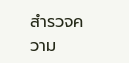สำรวจความ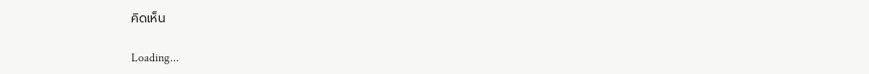คิดเห็น

Loading...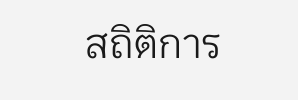สถิติการ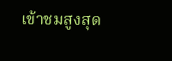เข้าชมสูงสุด